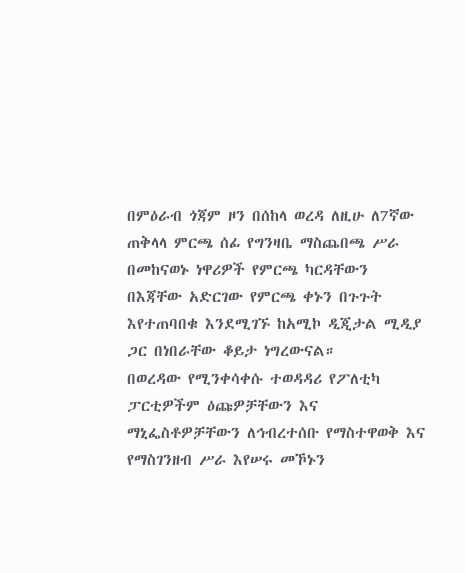በምዕራብ ጎጃም ዞን በሰከላ ወረዳ ለዚሁ ለ7ኛው ጠቅላላ ምርጫ ሰፊ የግንዛቤ ማስጨበጫ ሥራ በመከናወኑ ነዋሪዎች የምርጫ ካርዳቸውን በእጃቸው አድርገው የምርጫ ቀኑን በጉጉት እየተጠባበቁ እንደሚገኙ ከአሚኮ ዲጂታል ሚዲያ ጋር በነበራቸው ቆይታ ነግረውናል።
በወረዳው የሚንቀሳቀሱ ተወዳዳሪ የፖለቲካ ፓርቲዎችም ዕጩዎቻቸውን እና ማኒፌስቶዎቻቸውን ለኅብረተሰቡ የማስተዋወቅ እና የማስገንዘብ ሥራ እየሠሩ መኾኑን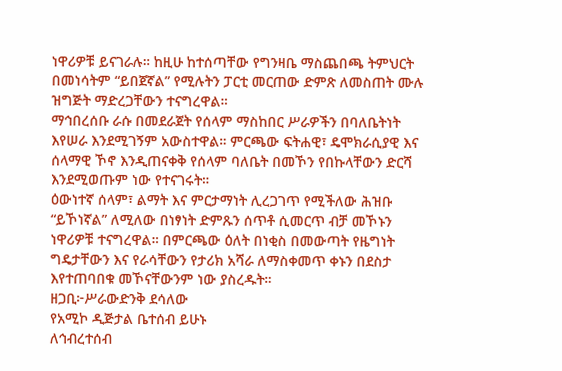ነዋሪዎቹ ይናገራሉ። ከዚሁ ከተሰጣቸው የግንዛቤ ማስጨበጫ ትምህርት በመነሳትም “ይበጀኛል” የሚሉትን ፓርቲ መርጠው ድምጽ ለመስጠት ሙሉ ዝግጅት ማድረጋቸውን ተናግረዋል።
ማኅበረሰቡ ራሱ በመደራጀት የሰላም ማስከበር ሥራዎችን በባለቤትነት እየሠራ እንደሚገኝም አውስተዋል። ምርጫው ፍትሐዊ፣ ዴሞክራሲያዊ እና ሰላማዊ ኾኖ እንዲጠናቀቅ የሰላም ባለቤት በመኾን የበኩላቸውን ድርሻ እንደሚወጡም ነው የተናገሩት።
ዕውነተኛ ሰላም፣ ልማት እና ምርታማነት ሊረጋገጥ የሚችለው ሕዝቡ “ይኾነኛል” ለሚለው በነፃነት ድምጹን ሰጥቶ ሲመርጥ ብቻ መኾኑን ነዋሪዎቹ ተናግረዋል። በምርጫው ዕለት በነቂስ በመውጣት የዜግነት ግዴታቸውን እና የራሳቸውን የታሪክ አሻራ ለማስቀመጥ ቀኑን በደስታ እየተጠባበቁ መኾናቸውንም ነው ያስረዱት።
ዘጋቢ፦ሥራውድንቅ ደሳለው
የአሚኮ ዲጅታል ቤተሰብ ይሁኑ
ለኅብረተሰብ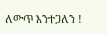ለውጥ እንተጋለን !